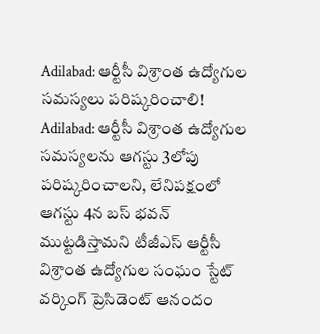Adilabad: ఆర్టీసీ విశ్రాంత ఉద్యోగుల సమస్యలు పరిష్కరించాలి!
Adilabad: ఆర్టీసీ విశ్రాంత ఉద్యోగుల సమస్యలను ఆగస్టు 3లోపు పరిష్కరించాలని, లేనిపక్షంలో ఆగస్టు 4న బస్ భవన్ ముట్టడిస్తామని టీజీఎస్ ఆర్టీసీ విశ్రాంత ఉద్యోగుల సంఘం స్టేట్ వర్కింగ్ ప్రెసిడెంట్ ఆనందం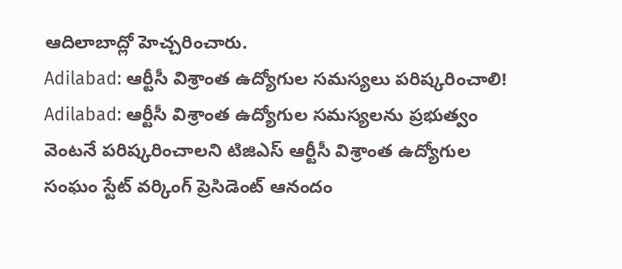ఆదిలాబాద్లో హెచ్చరించారు.
Adilabad: ఆర్టీసీ విశ్రాంత ఉద్యోగుల సమస్యలు పరిష్కరించాలి!
Adilabad: ఆర్టీసీ విశ్రాంత ఉద్యోగుల సమస్యలను ప్రభుత్వం వెంటనే పరిష్కరించాలని టిజిఎస్ ఆర్టీసీ విశ్రాంత ఉద్యోగుల సంఘం స్టేట్ వర్కింగ్ ప్రెసిడెంట్ ఆనందం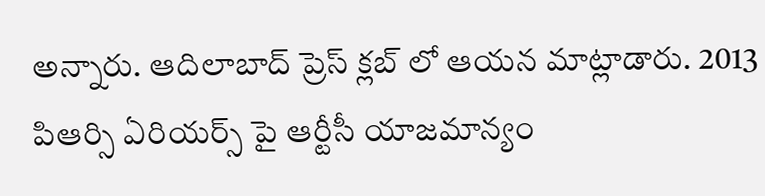అన్నారు. ఆదిలాబాద్ ప్రెస్ క్లబ్ లో ఆయన మాట్లాడారు. 2013 పిఆర్సి ఏరియర్స్ పై ఆర్టీసీ యాజమాన్యం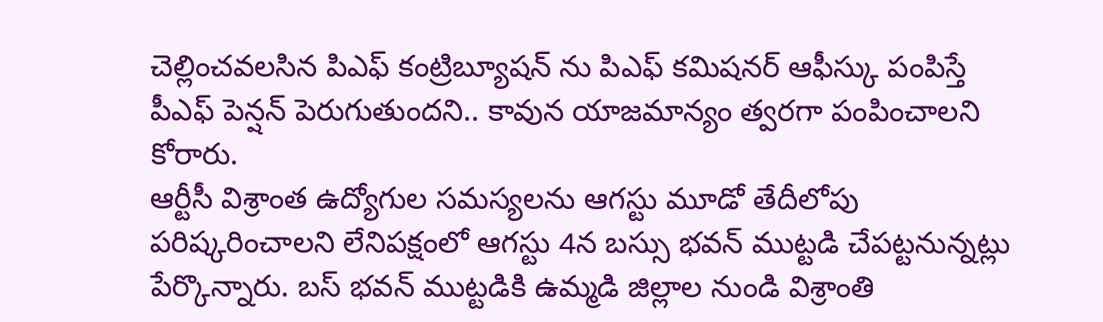చెల్లించవలసిన పిఎఫ్ కంట్రిబ్యూషన్ ను పిఎఫ్ కమిషనర్ ఆఫీస్కు పంపిస్తే పీఎఫ్ పెన్షన్ పెరుగుతుందని.. కావున యాజమాన్యం త్వరగా పంపించాలని కోరారు.
ఆర్టీసీ విశ్రాంత ఉద్యోగుల సమస్యలను ఆగస్టు మూడో తేదీలోపు పరిష్కరించాలని లేనిపక్షంలో ఆగస్టు 4న బస్సు భవన్ ముట్టడి చేపట్టనున్నట్లు పేర్కొన్నారు. బస్ భవన్ ముట్టడికి ఉమ్మడి జిల్లాల నుండి విశ్రాంతి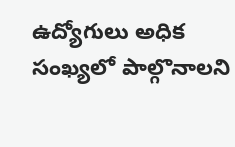ఉద్యోగులు అధిక సంఖ్యలో పాల్గొనాలని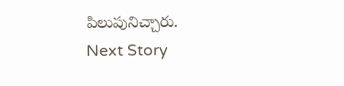పిలుపునిచ్చారు.
Next Story